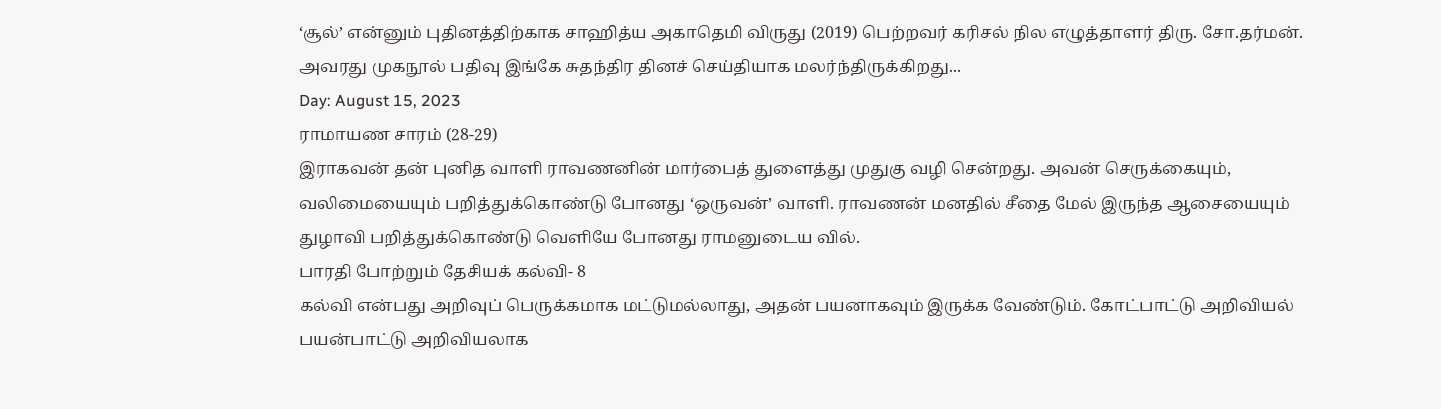‘சூல்’ என்னும் புதினத்திற்காக சாஹித்ய அகாதெமி விருது (2019) பெற்றவர் கரிசல் நில எழுத்தாளர் திரு. சோ.தர்மன். அவரது முகநூல் பதிவு இங்கே சுதந்திர தினச் செய்தியாக மலர்ந்திருக்கிறது...
Day: August 15, 2023
ராமாயண சாரம் (28-29)
இராகவன் தன் புனித வாளி ராவணனின் மார்பைத் துளைத்து முதுகு வழி சென்றது. அவன் செருக்கையும், வலிமையையும் பறித்துக்கொண்டு போனது ‘ஒருவன்’ வாளி. ராவணன் மனதில் சீதை மேல் இருந்த ஆசையையும் துழாவி பறித்துக்கொண்டு வெளியே போனது ராமனுடைய வில்.
பாரதி போற்றும் தேசியக் கல்வி- 8
கல்வி என்பது அறிவுப் பெருக்கமாக மட்டுமல்லாது, அதன் பயனாகவும் இருக்க வேண்டும். கோட்பாட்டு அறிவியல் பயன்பாட்டு அறிவியலாக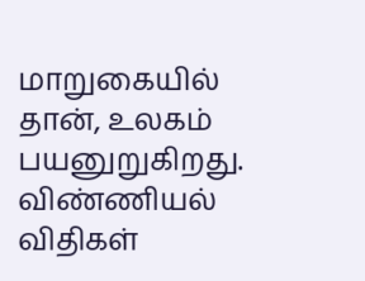மாறுகையில் தான், உலகம் பயனுறுகிறது. விண்ணியல் விதிகள்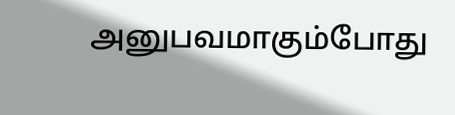அனுபவமாகும்போது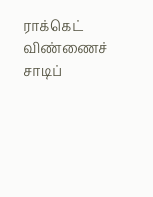ராக்கெட் விண்ணைச் சாடிப்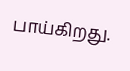பாய்கிறது.